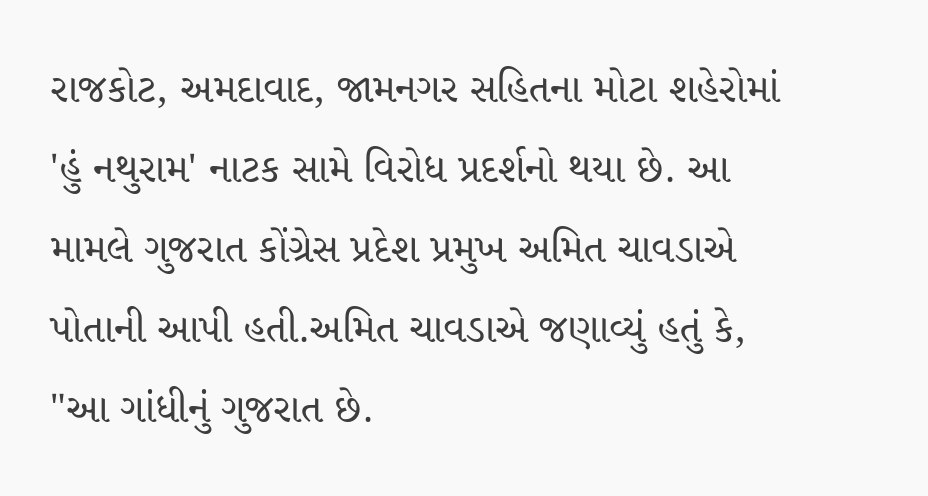રાજકોટ, અમદાવાદ, જામનગર સહિતના મોટા શહેરોમાં 'હું નથુરામ' નાટક સામે વિરોધ પ્રદર્શનો થયા છે. આ મામલે ગુજરાત કોંગ્રેસ પ્રદેશ પ્રમુખ અમિત ચાવડાએ પોતાની આપી હતી.અમિત ચાવડાએ જણાવ્યું હતું કે, "આ ગાંધીનું ગુજરાત છે.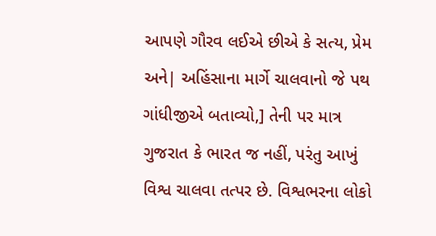આપણે ગૌરવ લઈએ છીએ કે સત્ય, પ્રેમ અને| અહિંસાના માર્ગે ચાલવાનો જે પથ ગાંધીજીએ બતાવ્યો,] તેની પર માત્ર ગુજરાત કે ભારત જ નહીં, પરંતુ આખું વિશ્વ ચાલવા તત્પર છે. વિશ્વભરના લોકો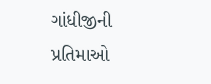ગાંધીજીની પ્રતિમાઓ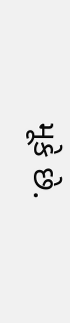મૂકે છે.